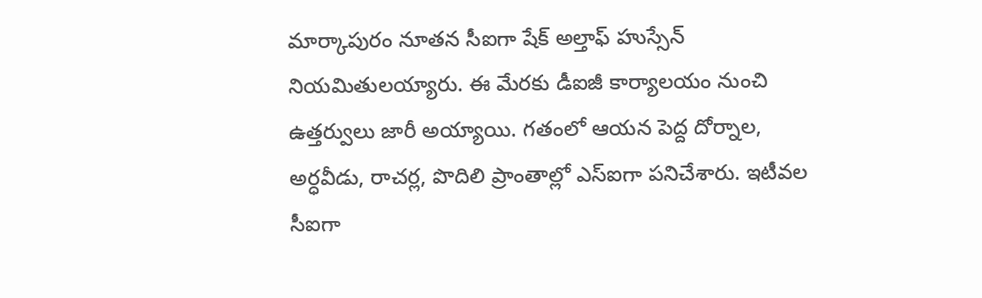మార్కాపురం నూతన సీఐగా షేక్ అల్తాఫ్ హుస్సేన్ నియమితులయ్యారు. ఈ మేరకు డీఐజీ కార్యాలయం నుంచి ఉత్తర్వులు జారీ అయ్యాయి. గతంలో ఆయన పెద్ద దోర్నాల, అర్ధవీడు, రాచర్ల, పొదిలి ప్రాంతాల్లో ఎస్ఐగా పనిచేశారు. ఇటీవల సీఐగా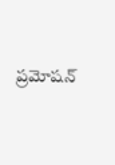ప్రమోషన్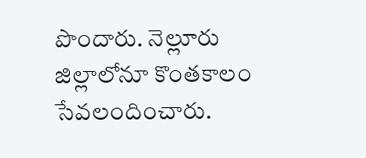పొందారు. నెల్లూరు జిల్లాలోనూ కొంతకాలం సేవలందించారు.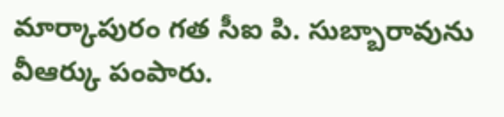మార్కాపురం గత సీఐ పి. సుబ్బారావును వీఆర్కు పంపారు.